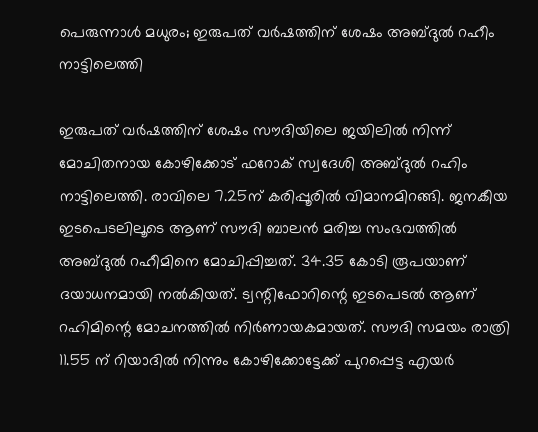പെരുന്നാള്‍ മധുരം; ഇരുപത് വര്‍ഷത്തിന് ശേഷം അബ്ദുല്‍ റഹീം നാട്ടിലെത്തി

ഇരുപത് വര്‍ഷത്തിന് ശേഷം സൗദിയിലെ ജയിലില്‍ നിന്ന് മോചിതനായ കോഴിക്കോട് ഫറോക് സ്വദേശി അബ്ദുല്‍ റഹിം നാട്ടിലെത്തി. രാവിലെ 7.25ന് കരിപ്പൂരില്‍ വിമാനമിറങ്ങി. ജനകീയ ഇടപെടലിലൂടെ ആണ് സൗദി ബാലന്‍ മരിച്ച സംഭവത്തില്‍ അബ്ദുല്‍ റഹീമിനെ മോചിപ്പിച്ചത്. 34.35 കോടി രൂപയാണ് ദയാധനമായി നല്‍കിയത്. ട്വന്റിഫോറിന്റെ ഇടപെടല്‍ ആണ് റഹിമിന്റെ മോചനത്തില്‍ നിര്‍ണായകമായത്. സൗദി സമയം രാത്രി 11.55 ന് റിയാദില്‍ നിന്നും കോഴിക്കോട്ടേക്ക് പുറപ്പെട്ട എയര്‍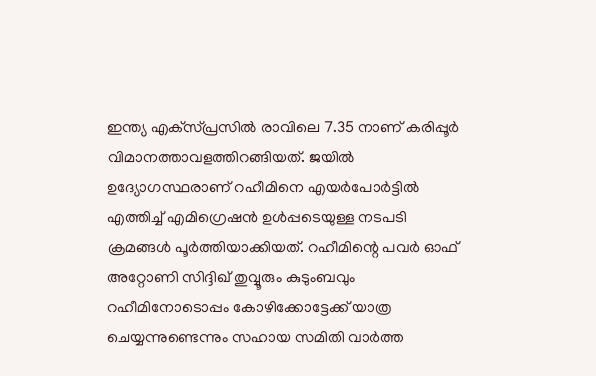ഇന്ത്യ എക്‌സ്പ്രസില്‍ രാവിലെ 7.35 നാണ് കരിപ്പൂര്‍ വിമാനത്താവളത്തിറങ്ങിയത്. ജയില്‍ ഉദ്യോഗസ്ഥരാണ് റഹീമിനെ എയര്‍പോര്‍ട്ടില്‍ എത്തിച്ച് എമിഗ്രെഷന്‍ ഉള്‍പ്പടെയുള്ള നടപടി ക്രമങ്ങള്‍ പൂര്‍ത്തിയാക്കിയത്. റഹീമിന്റെ പവര്‍ ഓഫ് അറ്റോണി സിദ്ദിഖ് തുവ്വൂരും കുടുംബവും റഹീമിനോടൊപ്പം കോഴിക്കോട്ടേക്ക് യാത്ര ചെയ്യന്നുണ്ടെന്നും സഹായ സമിതി വാര്‍ത്ത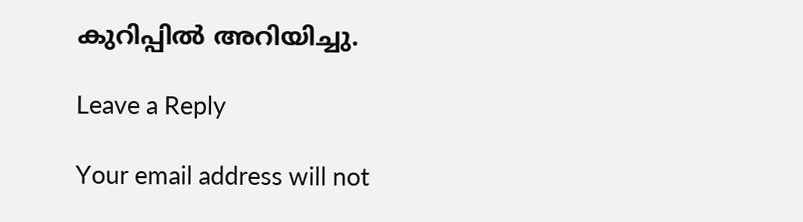കുറിപ്പില്‍ അറിയിച്ചു.

Leave a Reply

Your email address will not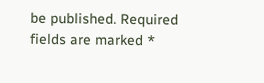be published. Required fields are marked *